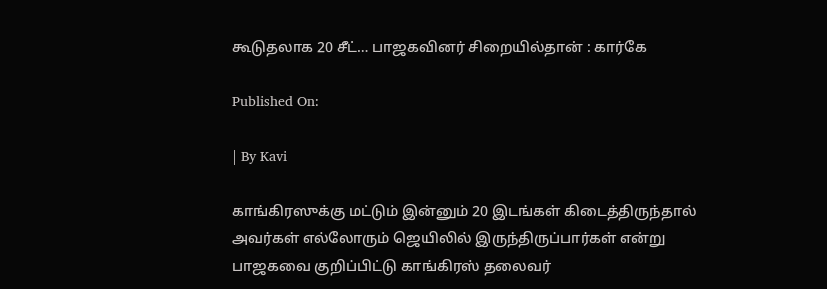கூடுதலாக 20 சீட்… பாஜகவினர் சிறையில்தான் : கார்கே

Published On:

| By Kavi

காங்கிரஸுக்கு மட்டும் இன்னும் 20 இடங்கள் கிடைத்திருந்தால் அவர்கள் எல்லோரும் ஜெயிலில் இருந்திருப்பார்கள் என்று பாஜகவை குறிப்பிட்டு காங்கிரஸ் தலைவர்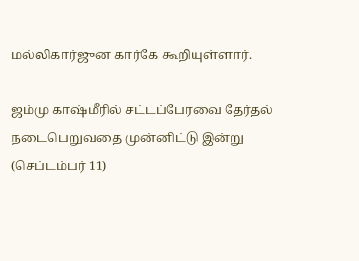மல்லிகார்ஜுன கார்கே கூறியுள்ளார்.

ஜம்மு காஷ்மீரில் சட்டப்பேரவை தேர்தல் நடைபெறுவதை முன்னிட்டு இன்று (செப்டம்பர் 11)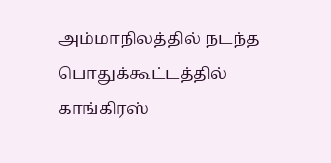அம்மாநிலத்தில் நடந்த பொதுக்கூட்டத்தில் காங்கிரஸ்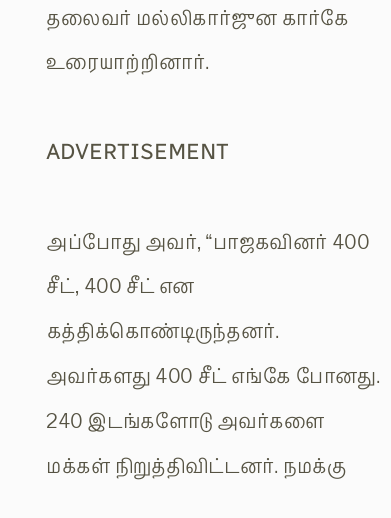தலைவர் மல்லிகார்ஜுன கார்கே உரையாற்றினார்.

ADVERTISEMENT

அப்போது அவர், “பாஜகவினர் 400 சீட், 400 சீட் என கத்திக்கொண்டிருந்தனர். அவர்களது 400 சீட் எங்கே போனது. 240 இடங்களோடு அவர்களை மக்கள் நிறுத்திவிட்டனர். நமக்கு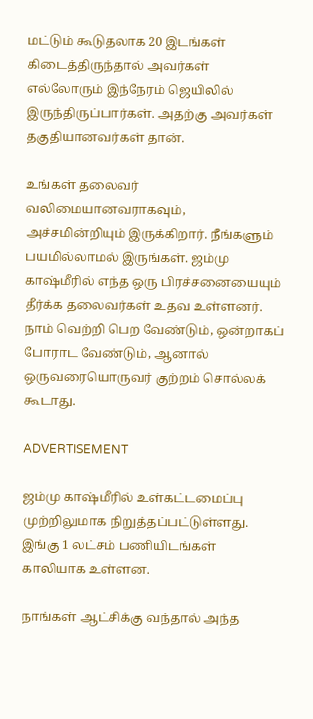மட்டும் கூடுதலாக 20 இடங்கள் கிடைத்திருந்தால் அவர்கள் எல்லோரும் இந்நேரம் ஜெயிலில் இருந்திருப்பார்கள். அதற்கு அவர்கள் தகுதியானவர்கள் தான்.

உங்கள் தலைவர் வலிமையானவராகவும், அச்சமின்றியும் இருக்கிறார். நீங்களும் பயமில்லாமல் இருங்கள். ஜம்மு காஷ்மீரில் எந்த ஒரு பிரச்சனையையும் தீர்க்க தலைவர்கள் உதவ உள்ளனர். நாம் வெற்றி பெற வேண்டும், ஒன்றாகப் போராட வேண்டும், ஆனால் ஒருவரையொருவர் குற்றம் சொல்லக் கூடாது.

ADVERTISEMENT

ஜம்மு காஷ்மீரில் உள்கட்டமைப்பு முற்றிலுமாக நிறுத்தப்பட்டுள்ளது. இங்கு 1 லட்சம் பணியிடங்கள் காலியாக உள்ளன.

நாங்கள் ஆட்சிக்கு வந்தால் அந்த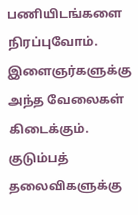பணியிடங்களை நிரப்புவோம். இளைஞர்களுக்கு அந்த வேலைகள் கிடைக்கும். குடும்பத் தலைவிகளுக்கு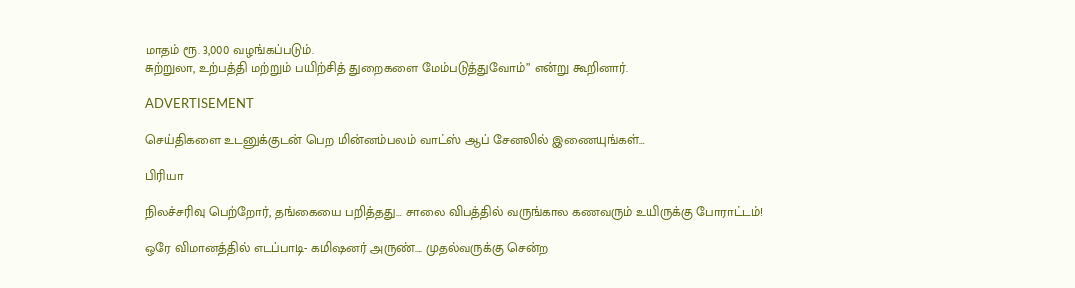மாதம் ரூ. 3,000 வழங்கப்படும்.
சுற்றுலா, உற்பத்தி மற்றும் பயிற்சித் துறைகளை மேம்படுத்துவோம்” என்று கூறினார்.

ADVERTISEMENT

செய்திகளை உடனுக்குடன் பெற மின்னம்பலம் வாட்ஸ் ஆப் சேனலில் இணையுங்கள்…

பிரியா

நிலச்சரிவு பெற்றோர், தங்கையை பறித்தது… சாலை விபத்தில் வருங்கால கணவரும் உயிருக்கு போராட்டம்!

ஒரே விமானத்தில் எடப்பாடி- கமிஷனர் அருண்…. முதல்வருக்கு சென்ற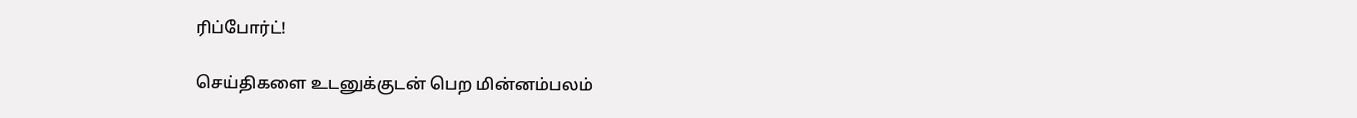ரிப்போர்ட்!

செய்திகளை உடனுக்குடன் பெற மின்னம்பலம்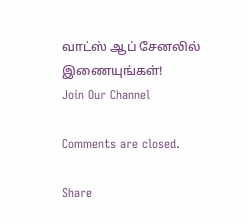வாட்ஸ் ஆப் சேனலில் இணையுங்கள்!
Join Our Channel

Comments are closed.

Share